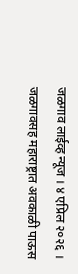जळगाव लाईव्ह न्यूज । ४ एप्रिल २०२६ । जळगावसह महाराष्ट्रात अवकाळी पाऊस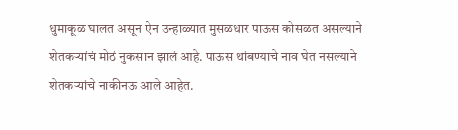धुमाकूळ घालत असून ऐन उन्हाळ्यात मुसळधार पाऊस कोसळत असल्याने शेतकऱ्यांचं मोठं नुकसान झालं आहे. पाऊस थांबण्याचे नाव घेत नसल्याने शेतकऱ्यांचे नाकीनऊ आले आहेत.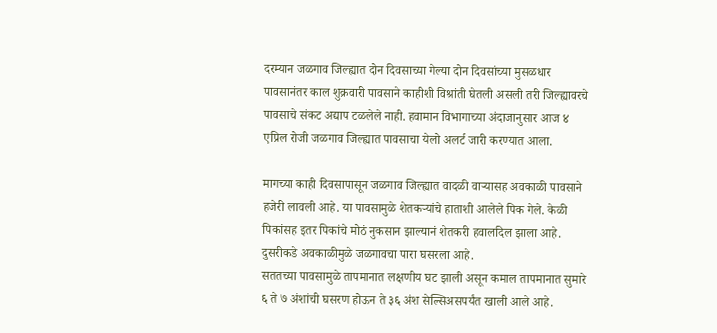दरम्यान जळगाव जिल्ह्यात दोन दिवसाच्या गेल्या दोन दिवसांच्या मुसळधार पावसानंतर काल शुक्रवारी पावसाने काहीशी विश्रांती घेतली असली तरी जिल्ह्यावरचे पावसाचे संकट अद्याप टळलेले नाही. हवामान विभागाच्या अंदाजानुसार आज ४ एप्रिल रोजी जळगाव जिल्ह्यात पावसाचा येलो अलर्ट जारी करण्यात आला.

मागच्या काही दिवसापासून जळगाव जिल्ह्यात वादळी वाऱ्यासह अवकाळी पावसाने हजेरी लावली आहे. या पावसामुळे शेतकऱ्यांचे हाताशी आलेले पिक गेले. केळी पिकांसह इतर पिकांचे मोठं नुकसान झाल्यानं शेतकरी हवालदिल झाला आहे. दुसरीकडे अवकाळीमुळे जळगावचा पारा घसरला आहे.
सततच्या पावसामुळे तापमानात लक्षणीय घट झाली असून कमाल तापमानात सुमारे ६ ते ७ अंशांची घसरण होऊन ते ३६ अंश सेल्सिअसपर्यंत खाली आले आहे.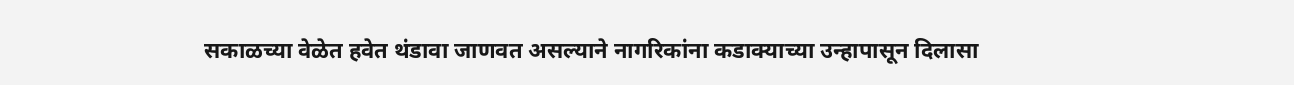सकाळच्या वेळेत हवेत थंडावा जाणवत असल्याने नागरिकांना कडाक्याच्या उन्हापासून दिलासा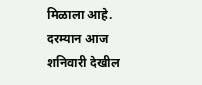मिळाला आहे. दरम्यान आज शनिवारी देखील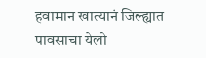हवामान खात्यानं जिल्ह्यात पावसाचा येलो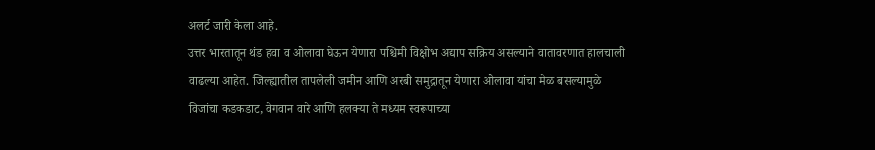अलर्ट जारी केला आहे.
उत्तर भारतातून थंड हवा व ओलावा घेऊन येणारा पश्चिमी विक्षोभ अद्याप सक्रिय असल्याने वातावरणात हालचाली वाढल्या आहेत. जिल्ह्यातील तापलेली जमीन आणि अरबी समुद्रातून येणारा ओलावा यांचा मेळ बसल्यामुळे विजांचा कडकडाट, वेगवान वारे आणि हलक्या ते मध्यम स्वरूपाच्या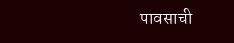पावसाची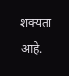शक्यता आहे.